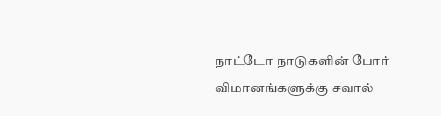நாட்டோ நாடுகளின் போர் விமானங்களுக்கு சவால்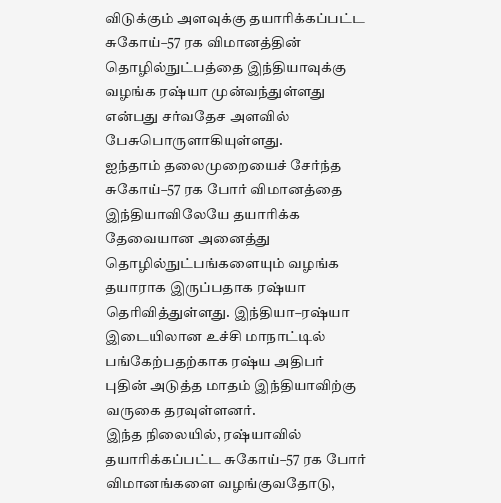விடுக்கும் அளவுக்கு தயாரிக்கப்பட்ட சுகோய்–57 ரக விமானத்தின் தொழில்நுட்பத்தை இந்தியாவுக்கு வழங்க ரஷ்யா முன்வந்துள்ளது என்பது சர்வதேச அளவில் பேசுபொருளாகியுள்ளது.
ஐந்தாம் தலைமுறையைச் சேர்ந்த சுகோய்–57 ரக போர் விமானத்தை இந்தியாவிலேயே தயாரிக்க தேவையான அனைத்து தொழில்நுட்பங்களையும் வழங்க தயாராக இருப்பதாக ரஷ்யா தெரிவித்துள்ளது. இந்தியா–ரஷ்யா இடையிலான உச்சி மாநாட்டில் பங்கேற்பதற்காக ரஷ்ய அதிபர் புதின் அடுத்த மாதம் இந்தியாவிற்கு வருகை தரவுள்ளனர்.
இந்த நிலையில், ரஷ்யாவில் தயாரிக்கப்பட்ட சுகோய்–57 ரக போர் விமானங்களை வழங்குவதோடு,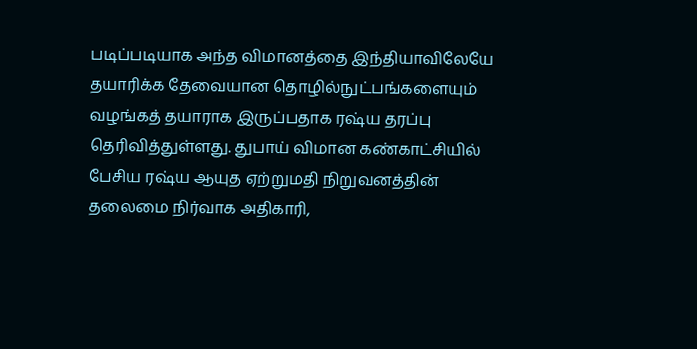படிப்படியாக அந்த விமானத்தை இந்தியாவிலேயே தயாரிக்க தேவையான தொழில்நுட்பங்களையும் வழங்கத் தயாராக இருப்பதாக ரஷ்ய தரப்பு தெரிவித்துள்ளது. துபாய் விமான கண்காட்சியில் பேசிய ரஷ்ய ஆயுத ஏற்றுமதி நிறுவனத்தின் தலைமை நிர்வாக அதிகாரி,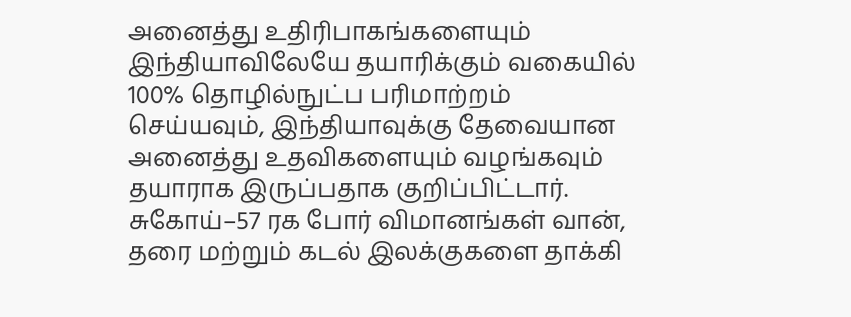அனைத்து உதிரிபாகங்களையும் இந்தியாவிலேயே தயாரிக்கும் வகையில் 100% தொழில்நுட்ப பரிமாற்றம் செய்யவும், இந்தியாவுக்கு தேவையான அனைத்து உதவிகளையும் வழங்கவும் தயாராக இருப்பதாக குறிப்பிட்டார்.
சுகோய்–57 ரக போர் விமானங்கள் வான், தரை மற்றும் கடல் இலக்குகளை தாக்கி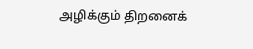அழிக்கும் திறனைக்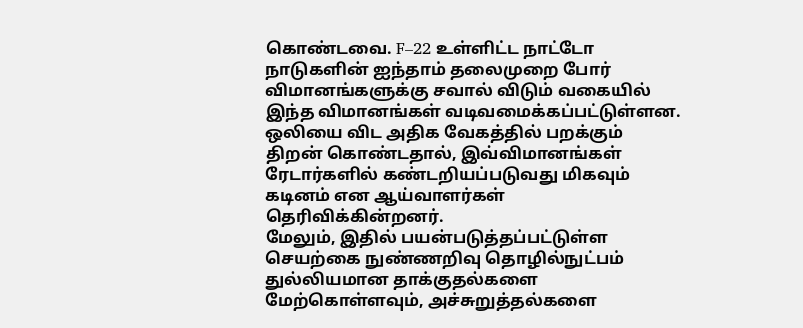கொண்டவை. F–22 உள்ளிட்ட நாட்டோ நாடுகளின் ஐந்தாம் தலைமுறை போர் விமானங்களுக்கு சவால் விடும் வகையில் இந்த விமானங்கள் வடிவமைக்கப்பட்டுள்ளன. ஒலியை விட அதிக வேகத்தில் பறக்கும் திறன் கொண்டதால், இவ்விமானங்கள் ரேடார்களில் கண்டறியப்படுவது மிகவும் கடினம் என ஆய்வாளர்கள் தெரிவிக்கின்றனர்.
மேலும், இதில் பயன்படுத்தப்பட்டுள்ள செயற்கை நுண்ணறிவு தொழில்நுட்பம் துல்லியமான தாக்குதல்களை மேற்கொள்ளவும், அச்சுறுத்தல்களை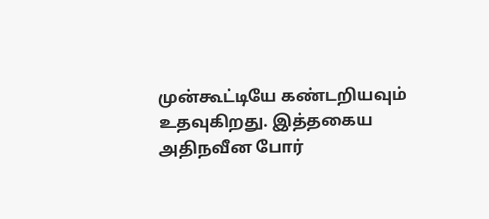முன்கூட்டியே கண்டறியவும் உதவுகிறது. இத்தகைய அதிநவீன போர்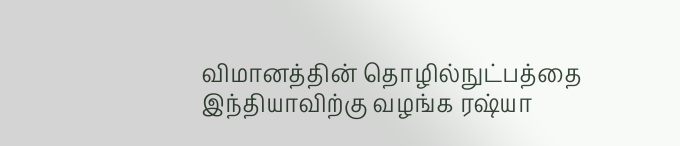விமானத்தின் தொழில்நுட்பத்தை இந்தியாவிற்கு வழங்க ரஷ்யா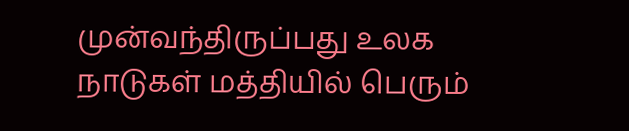முன்வந்திருப்பது உலக நாடுகள் மத்தியில் பெரும்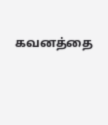கவனத்தை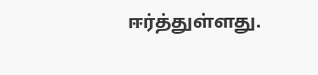ஈர்த்துள்ளது.